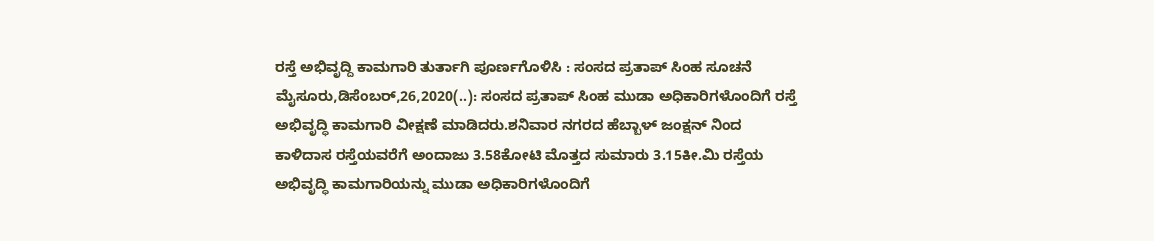ರಸ್ತೆ ಅಭಿವೃದ್ದಿ ಕಾಮಗಾರಿ ತುರ್ತಾಗಿ ಪೂರ್ಣಗೊಳಿಸಿ : ಸಂಸದ ಪ್ರತಾಪ್ ಸಿಂಹ ಸೂಚನೆ ಮೈಸೂರು,ಡಿಸೆಂಬರ್,26,2020(..): ಸಂಸದ ಪ್ರತಾಪ್ ಸಿಂಹ ಮುಡಾ ಅಧಿಕಾರಿಗಳೊಂದಿಗೆ ರಸ್ತೆ ಅಭಿವೃದ್ಧಿ ಕಾಮಗಾರಿ ವೀಕ್ಷಣೆ ಮಾಡಿದರು.ಶನಿವಾರ ನಗರದ ಹೆಬ್ಬಾಳ್ ಜಂಕ್ಷನ್ ನಿಂದ ಕಾಳಿದಾಸ ರಸ್ತೆಯವರೆಗೆ ಅಂದಾಜು 3.58ಕೋಟಿ ಮೊತ್ತದ ಸುಮಾರು 3.15ಕೀ.ಮಿ ರಸ್ತೆಯ ಅಭಿವೃದ್ಧಿ ಕಾಮಗಾರಿಯನ್ನು ಮುಡಾ ಅಧಿಕಾರಿಗಳೊಂದಿಗೆ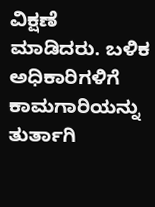ವಿಕ್ಷಣೆ ಮಾಡಿದರು. ಬಳಿಕ ಅಧಿಕಾರಿಗಳಿಗೆ ಕಾಮಗಾರಿಯನ್ನು ತುರ್ತಾಗಿ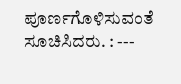ಪೂರ್ಣಗೊಳಿಸುವಂತೆ ಸೂಚಿಸಿದರು. : ---